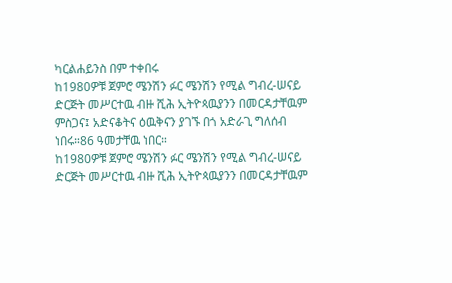ካርልሐይንስ በም ተቀበሩ
ከ1980ዎቹ ጀምሮ ሜንሽን ፉር ሜንሽን የሚል ግብረ-ሠናይ ድርጅት መሥርተዉ ብዙ ሺሕ ኢትዮጳዉያንን በመርዳታቸዉም ምስጋና፤ አድናቆትና ዕዉቅናን ያገኙ በጎ አድራጊ ግለሰብ ነበሩ።86 ዓመታቸዉ ነበር።
ከ1980ዎቹ ጀምሮ ሜንሽን ፉር ሜንሽን የሚል ግብረ-ሠናይ ድርጅት መሥርተዉ ብዙ ሺሕ ኢትዮጳዉያንን በመርዳታቸዉም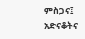ምስጋና፤ አድናቆትና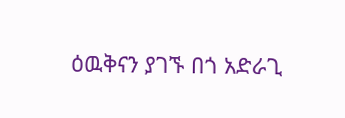ዕዉቅናን ያገኙ በጎ አድራጊ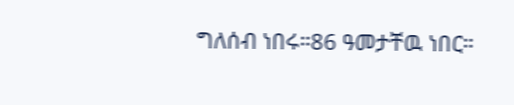ግለሰብ ነበሩ።86 ዓመታቸዉ ነበር።